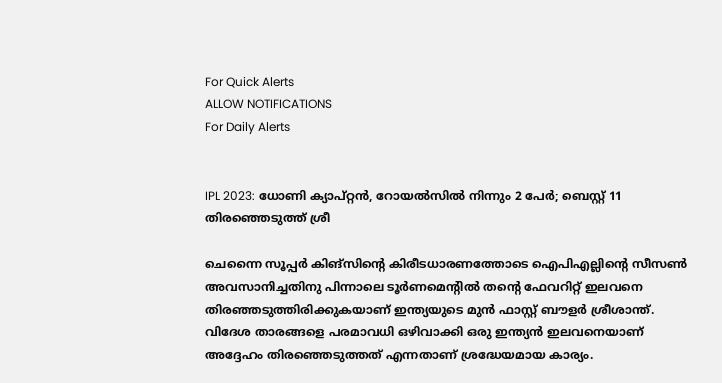For Quick Alerts
ALLOW NOTIFICATIONS
For Daily Alerts


IPL 2023: ധോണി ക്യാപ്റ്റന്‍, റോയല്‍സില്‍ നിന്നും 2 പേര്‍; ബെസ്റ്റ് 11 തിരഞ്ഞെടുത്ത് ശ്രീ

ചെന്നൈ സൂപ്പര്‍ കിങ്‌സിന്റെ കിരീടധാരണത്തോടെ ഐപിഎല്ലിന്റെ സീസണ്‍ അവസാനിച്ചതിനു പിന്നാലെ ടൂര്‍ണമെന്റില്‍ തന്റെ ഫേവറിറ്റ് ഇലവനെ തിരഞ്ഞടുത്തിരിക്കുകയാണ് ഇന്ത്യയുടെ മുന്‍ ഫാസ്റ്റ് ബൗളര്‍ ശ്രീശാന്ത്. വിദേശ താരങ്ങളെ പരമാവധി ഒഴിവാക്കി ഒരു ഇന്ത്യന്‍ ഇലവനെയാണ് അദ്ദേഹം തിരഞ്ഞെടുത്തത് എന്നതാണ് ശ്രദ്ധേയമായ കാര്യം.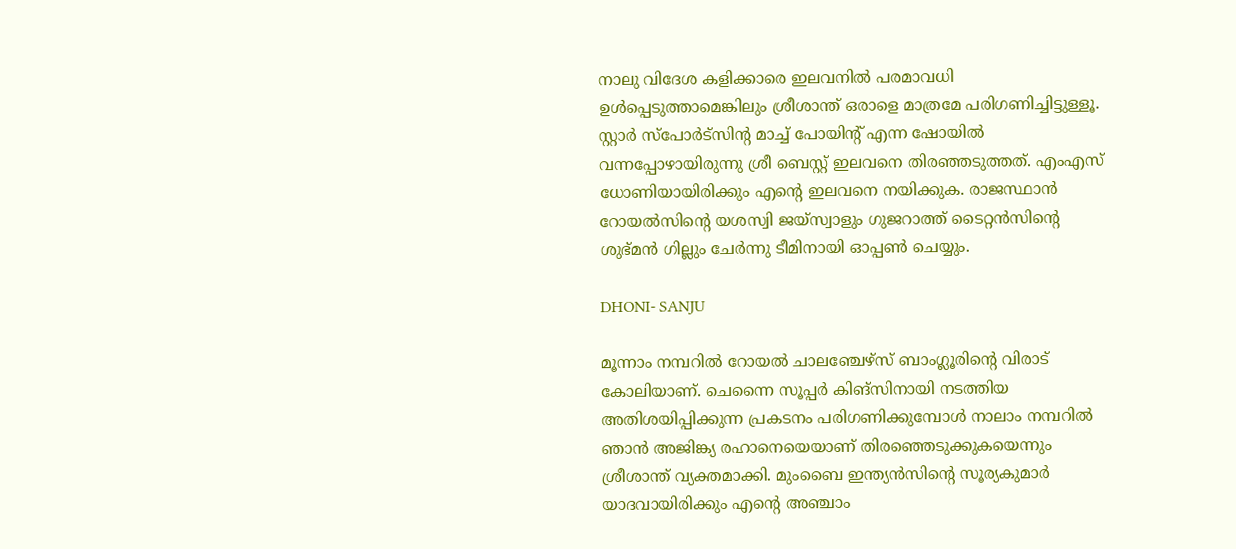നാലു വിദേശ കളിക്കാരെ ഇലവനില്‍ പരമാവധി ഉള്‍പ്പെടുത്താമെങ്കിലും ശ്രീശാന്ത് ഒരാളെ മാത്രമേ പരിഗണിച്ചിട്ടുള്ളൂ. സ്റ്റാര്‍ സ്‌പോര്‍ട്‌സിന്റ മാച്ച് പോയിന്റ് എന്ന ഷോയില്‍ വന്നപ്പോഴായിരുന്നു ശ്രീ ബെസ്റ്റ് ഇലവനെ തിരഞ്ഞടുത്തത്. എംഎസ് ധോണിയായിരിക്കും എന്റെ ഇലവനെ നയിക്കുക. രാജസ്ഥാന്‍ റോയല്‍സിന്റെ യശസ്വി ജയ്‌സ്വാളും ഗുജറാത്ത് ടൈറ്റന്‍സിന്റെ ശുഭ്മന്‍ ഗില്ലും ചേര്‍ന്നു ടീമിനായി ഓപ്പണ്‍ ചെയ്യും.

DHONI- SANJU

മൂന്നാം നമ്പറില്‍ റോയല്‍ ചാലഞ്ചേഴ്‌സ് ബാംഗ്ലൂരിന്റെ വിരാട് കോലിയാണ്. ചെന്നൈ സൂപ്പര്‍ കിങ്‌സിനായി നടത്തിയ അതിശയിപ്പിക്കുന്ന പ്രകടനം പരിഗണിക്കുമ്പോള്‍ നാലാം നമ്പറില്‍ ഞാന്‍ അജിങ്ക്യ രഹാനെയെയാണ് തിരഞ്ഞെടുക്കുകയെന്നും ശ്രീശാന്ത് വ്യക്തമാക്കി. മുംബൈ ഇന്ത്യന്‍സിന്റെ സൂര്യകുമാര്‍ യാദവായിരിക്കും എന്റെ അഞ്ചാം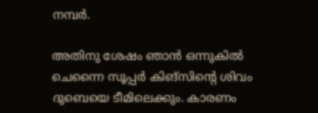നമ്പര്‍.

അതിനു ശേഷം ഞാന്‍ ഒന്നുകില്‍ ചെന്നൈ സൂപ്പര്‍ കിങ്‌സിന്റെ ശിവം ദുബെയെ ടീമിലെക്കും. കാരണം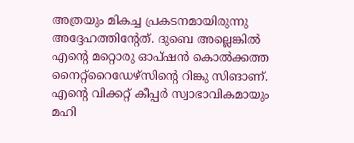അത്രയും മികച്ച പ്രകടനമായിരുന്നു അദ്ദേഹത്തിന്റേത്. ദുബെ അല്ലെങ്കില്‍ എന്റെ മറ്റൊരു ഓപ്ഷന്‍ കൊല്‍ക്കത്ത നൈറ്റ്‌റൈഡേഴ്‌സിന്റെ റിങ്കു സിങാണ്. എന്റെ വിക്കറ്റ് കീപ്പര്‍ സ്വാഭാവികമായും മഹി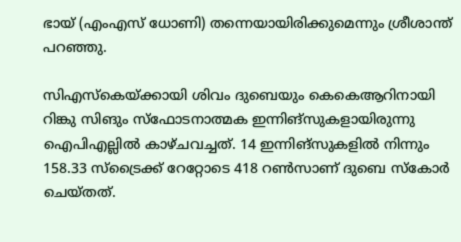ഭായ് (എംഎസ് ധോണി) തന്നെയായിരിക്കുമെന്നും ശ്രീശാന്ത് പറഞ്ഞു.

സിഎസ്‌കെയ്ക്കായി ശിവം ദുബെയും കെകെആറിനായി റിങ്കു സിങും സ്‌ഫോടനാത്മക ഇന്നിങ്‌സുകളായിരുന്നു ഐപിഎല്ലില്‍ കാഴ്ചവച്ചത്. 14 ഇന്നിങ്‌സുകളില്‍ നിന്നും 158.33 സ്‌ട്രൈക്ക് റേറ്റോടെ 418 റണ്‍സാണ് ദുബെ സ്‌കോര്‍ ചെയ്തത്.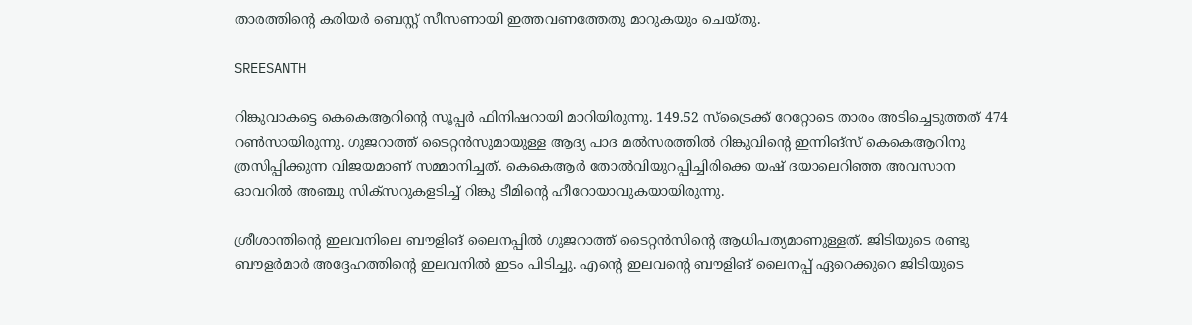താരത്തിന്റെ കരിയര്‍ ബെസ്റ്റ് സീസണായി ഇത്തവണത്തേതു മാറുകയും ചെയ്തു.

SREESANTH

റിങ്കുവാകട്ടെ കെകെആറിന്റെ സൂപ്പര്‍ ഫിനിഷറായി മാറിയിരുന്നു. 149.52 സ്‌ട്രൈക്ക് റേറ്റോടെ താരം അടിച്ചെടുത്തത് 474 റണ്‍സായിരുന്നു. ഗുജറാത്ത് ടൈറ്റന്‍സുമായുള്ള ആദ്യ പാദ മല്‍സരത്തില്‍ റിങ്കുവിന്റെ ഇന്നിങ്‌സ് കെകെആറിനു ത്രസിപ്പിക്കുന്ന വിജയമാണ് സമ്മാനിച്ചത്. കെകെആര്‍ തോല്‍വിയുറപ്പിച്ചിരിക്കെ യഷ് ദയാലെറിഞ്ഞ അവസാന ഓവറില്‍ അഞ്ചു സിക്‌സറുകളടിച്ച് റിങ്കു ടീമിന്റെ ഹീറോയാവുകയായിരുന്നു.

ശ്രീശാന്തിന്റെ ഇലവനിലെ ബൗളിങ് ലൈനപ്പില്‍ ഗുജറാത്ത് ടൈറ്റന്‍സിന്റെ ആധിപത്യമാണുള്ളത്. ജിടിയുടെ രണ്ടു ബൗളര്‍മാര്‍ അദ്ദേഹത്തിന്റെ ഇലവനില്‍ ഇടം പിടിച്ചു. എന്റെ ഇലവന്റെ ബൗളിങ് ലൈനപ്പ് ഏറെക്കുറെ ജിടിയുടെ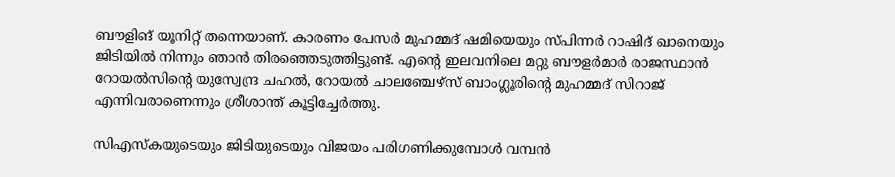ബൗളിങ് യൂനിറ്റ് തന്നെയാണ്. കാരണം പേസര്‍ മുഹമ്മദ് ഷമിയെയും സ്പിന്നര്‍ റാഷിദ് ഖാനെയും ജിടിയില്‍ നിന്നും ഞാന്‍ തിരഞ്ഞെടുത്തിട്ടുണ്ട്. എന്റെ ഇലവനിലെ മറ്റു ബൗളര്‍മാര്‍ രാജസ്ഥാന്‍ റോയല്‍സിന്റെ യുസ്വേന്ദ്ര ചഹല്‍, റോയല്‍ ചാലഞ്ചേഴ്‌സ് ബാംഗ്ലൂരിന്റെ മുഹമ്മദ് സിറാജ് എന്നിവരാണെന്നും ശ്രീശാന്ത് കൂട്ടിച്ചേര്‍ത്തു.

സിഎസ്‌കയുടെയും ജിടിയുടെയും വിജയം പരിഗണിക്കുമ്പോള്‍ വമ്പന്‍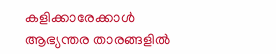കളിക്കാരേക്കാള്‍ ആഭ്യന്തര താരങ്ങളില്‍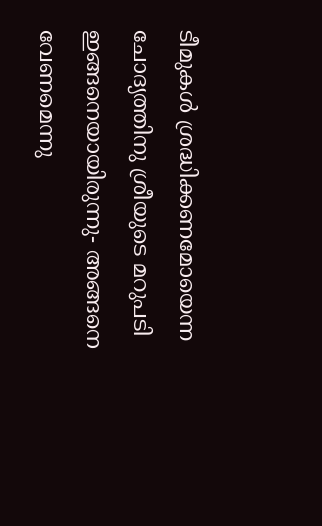ടീമുകള്‍ ശ്രദ്ധിക്കണമോയെന്ന ചോദ്യത്തിനു ശ്രീയുടെ മറുപടി ഇങ്ങനെയായിരുന്നു- അങ്ങനെ വേണമെന്നു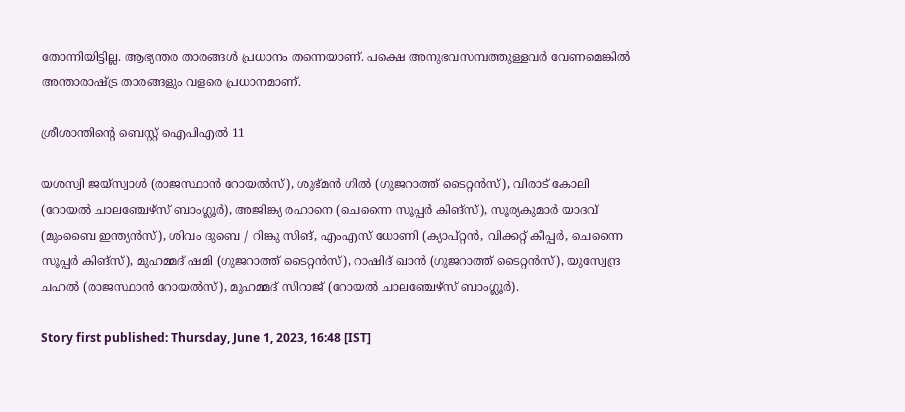തോന്നിയിട്ടില്ല. ആഭ്യന്തര താരങ്ങള്‍ പ്രധാനം തന്നെയാണ്. പക്ഷെ അനുഭവസമ്പത്തുള്ളവര്‍ വേണമെങ്കില്‍ അന്താരാഷ്ട്ര താരങ്ങളും വളരെ പ്രധാനമാണ്.

ശ്രീശാന്തിന്റെ ബെസ്റ്റ് ഐപിഎല്‍ 11

യശസ്വി ജയ്‌സ്വാള്‍ (രാജസ്ഥാന്‍ റോയല്‍സ്), ശുഭ്മന്‍ ഗില്‍ (ഗുജറാത്ത് ടൈറ്റന്‍സ്), വിരാട് കോലി (റോയല്‍ ചാലഞ്ചേഴ്‌സ് ബാംഗ്ലൂര്‍), അജിങ്ക്യ രഹാനെ (ചെന്നൈ സൂപ്പര്‍ കിങ്‌സ്), സൂര്യകുമാര്‍ യാദവ് (മുംബൈ ഇന്ത്യന്‍സ്), ശിവം ദുബെ / റിങ്കു സിങ്, എംഎസ് ധോണി (ക്യാപ്റ്റന്‍, വിക്കറ്റ് കീപ്പര്‍, ചെന്നൈ സൂപ്പര്‍ കിങ്‌സ്), മുഹമ്മദ് ഷമി (ഗുജറാത്ത് ടൈറ്റന്‍സ്), റാഷിദ് ഖാന്‍ (ഗുജറാത്ത് ടൈറ്റന്‍സ്), യുസ്വേന്ദ്ര ചഹല്‍ (രാജസ്ഥാന്‍ റോയല്‍സ്), മുഹമ്മദ് സിറാജ് (റോയല്‍ ചാലഞ്ചേഴ്‌സ് ബാംഗ്ലൂര്‍).

Story first published: Thursday, June 1, 2023, 16:48 [IST]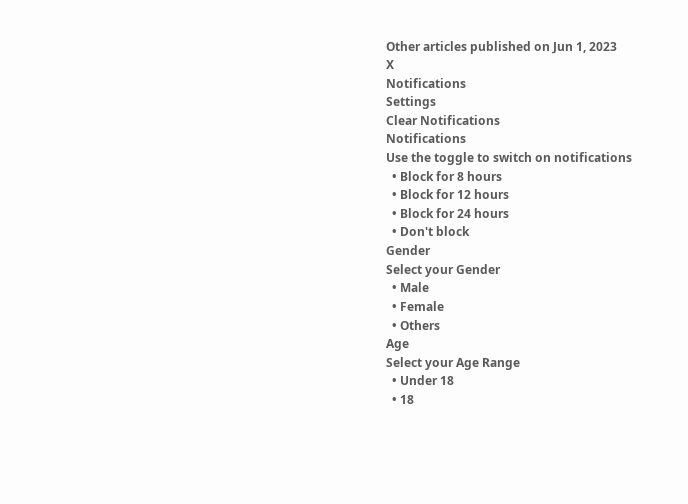Other articles published on Jun 1, 2023
X
Notifications
Settings
Clear Notifications
Notifications
Use the toggle to switch on notifications
  • Block for 8 hours
  • Block for 12 hours
  • Block for 24 hours
  • Don't block
Gender
Select your Gender
  • Male
  • Female
  • Others
Age
Select your Age Range
  • Under 18
  • 18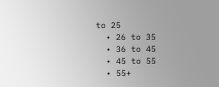to 25
  • 26 to 35
  • 36 to 45
  • 45 to 55
  • 55+